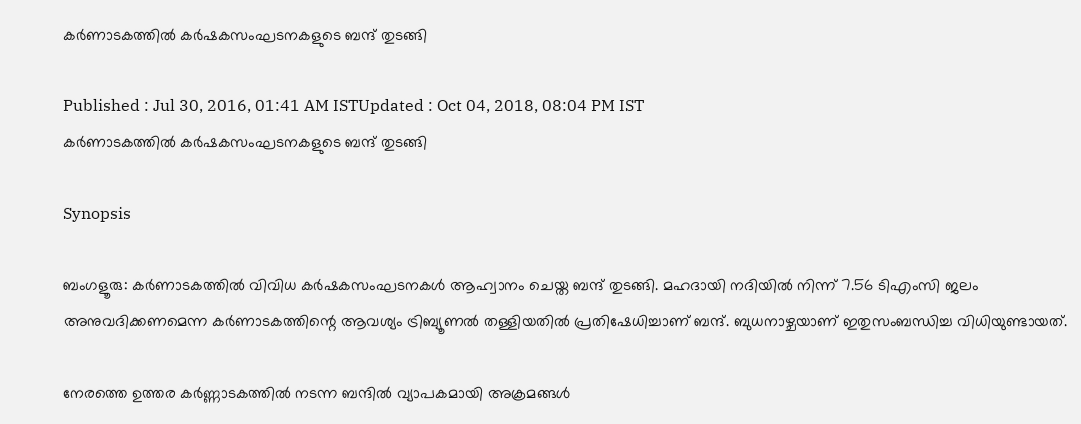കര്‍ണാടകത്തില്‍ കര്‍ഷകസംഘടനകളുടെ ബന്ദ് തുടങ്ങി

Published : Jul 30, 2016, 01:41 AM ISTUpdated : Oct 04, 2018, 08:04 PM IST
കര്‍ണാടകത്തില്‍ കര്‍ഷകസംഘടനകളുടെ ബന്ദ് തുടങ്ങി

Synopsis

ബംഗളൂരു: കർണാടകത്തിൽ വിവിധ കർഷകസംഘടനകൾ ആഹ്വാനം ചെയ്ത ബന്ദ് തുടങ്ങി. മഹദായി നദിയിൽ നിന്ന് 7.56 ടിഎംസി ജലം അനുവദിക്കണമെന്ന കർണാടകത്തിന്റെ ആവശ്യം ട്രിബ്യൂണല്‍ തള്ളിയതില്‍ പ്രതിഷേധിച്ചാണ് ബന്ദ്. ബുധനാഴ്ചയാണ് ഇതുസംബന്ധിച്ച വിധിയുണ്ടായത്.

നേരത്തെ ഉത്തര കര്‍ണ്ണാടകത്തില്‍ നടന്ന ബന്ദില്‍ വ്യാപകമായി അക്രമങ്ങള്‍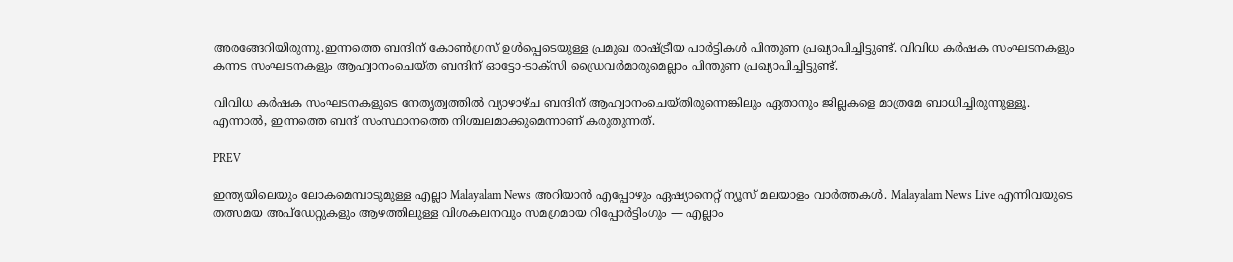അരങ്ങേറിയിരുന്നു.ഇന്നത്തെ ബന്ദിന് കോണ്‍ഗ്രസ് ഉള്‍പ്പെടെയുള്ള പ്രമുഖ രാഷ്ട്രീയ പാര്‍ട്ടികള്‍ പിന്തുണ പ്രഖ്യാപിച്ചിട്ടുണ്ട്. വിവിധ കര്‍ഷക സംഘടനകളും കന്നട സംഘടനകളും ആഹ്വാനംചെയ്ത ബന്ദിന് ഓട്ടോ-ടാക്സി ഡ്രൈവര്‍മാരുമെല്ലാം പിന്തുണ പ്രഖ്യാപിച്ചിട്ടുണ്ട്.

വിവിധ കര്‍ഷക സംഘടനകളുടെ നേതൃത്വത്തില്‍ വ്യാഴാഴ്ച ബന്ദിന് ആഹ്വാനംചെയ്തിരുന്നെങ്കിലും ഏതാനും ജില്ലകളെ മാത്രമേ ബാധിച്ചിരുന്നുള്ളൂ. എന്നാല്‍, ഇന്നത്തെ ബന്ദ് സംസ്ഥാനത്തെ നിശ്ചലമാക്കുമെന്നാണ് കരുതുന്നത്.

PREV

ഇന്ത്യയിലെയും ലോകമെമ്പാടുമുള്ള എല്ലാ Malayalam News അറിയാൻ എപ്പോഴും ഏഷ്യാനെറ്റ് ന്യൂസ് മലയാളം വാർത്തകൾ. Malayalam News Live എന്നിവയുടെ തത്സമയ അപ്‌ഡേറ്റുകളും ആഴത്തിലുള്ള വിശകലനവും സമഗ്രമായ റിപ്പോർട്ടിംഗും — എല്ലാം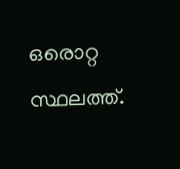ഒരൊറ്റ സ്ഥലത്ത്.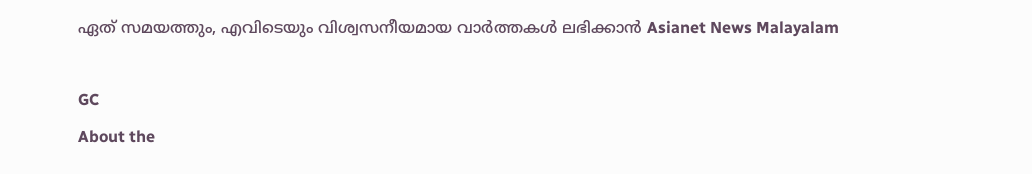ഏത് സമയത്തും, എവിടെയും വിശ്വസനീയമായ വാർത്തകൾ ലഭിക്കാൻ Asianet News Malayalam

GC
About the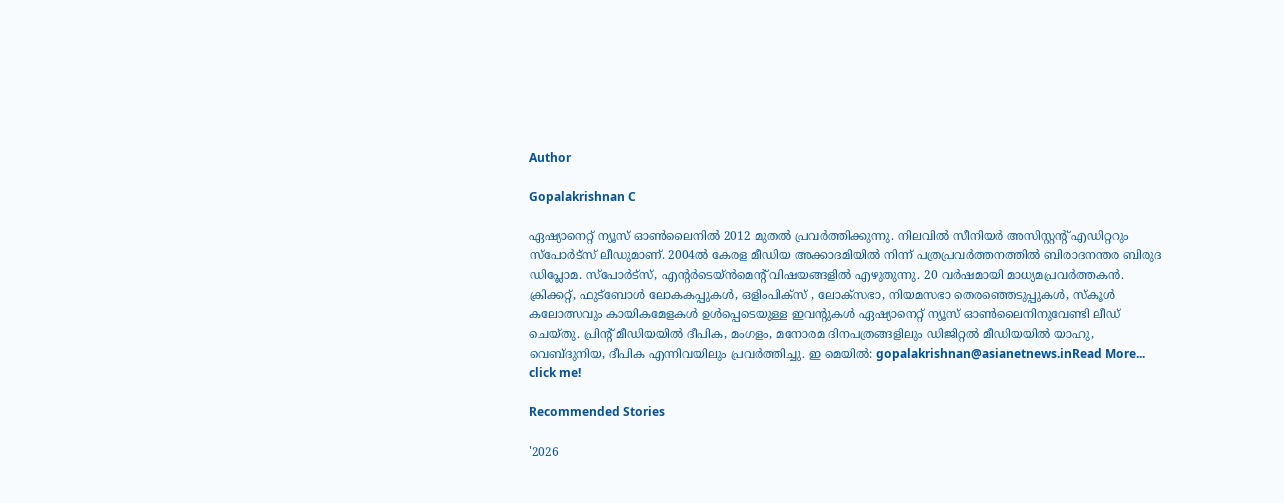Author

Gopalakrishnan C

ഏഷ്യാനെറ്റ് ന്യൂസ് ഓണ്‍ലൈനില്‍ 2012 മുതല്‍ പ്രവര്‍ത്തിക്കുന്നു. നിലവില്‍ സീനിയര്‍ അസിസ്റ്റന്‍റ് എഡിറ്ററും സ്പോർട്സ് ലീഡുമാണ്. 2004ൽ കേരള മീഡിയ അക്കാദമിയില്‍ നിന്ന് പത്രപ്രവര്‍ത്തനത്തില്‍ ബിരാദനന്തര ബിരുദ ഡിപ്ലോമ. സ്പോര്‍ട്സ്, എന്‍റര്‍ടെയ്ൻമെന്‍റ് വിഷയങ്ങളില്‍ എഴുതുന്നു. 20 വര്‍ഷമായി മാധ്യമപ്രവര്‍ത്തകൻ. ക്രിക്കറ്റ്, ഫുട്ബോള്‍ ലോകകപ്പുകൾ, ഒളിംപിക്സ് , ലോക്സഭാ, നിയമസഭാ തെരഞ്ഞെടുപ്പുകള്‍, സ്കൂള്‍ കലോത്സവും കായികമേളകള്‍ ഉള്‍പ്പെടെയുള്ള ഇവന്‍റുകള്‍ ഏഷ്യാനെറ്റ് ന്യൂസ് ഓണ്‍ലൈനിനുവേണ്ടി ലീഡ് ചെയ്തു. പ്രിന്‍റ് മീഡിയയില്‍ ദീപിക, മംഗളം, മനോരമ ദിനപത്രങ്ങളിലും ഡിജിറ്റൽ മീഡിയയില്‍ യാഹു, വെബ്ദുനിയ, ദീപിക എന്നിവയിലും പ്രവര്‍ത്തിച്ചു. ഇ മെയില്‍: gopalakrishnan@asianetnews.inRead More...
click me!

Recommended Stories

'2026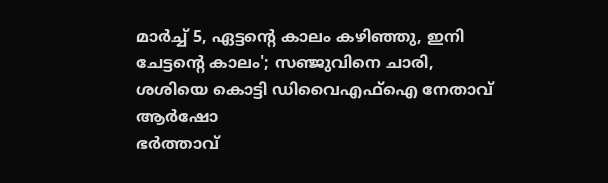മാർച്ച്‌ 5, ഏട്ടന്റെ കാലം കഴിഞ്ഞു, ഇനി ചേട്ടന്റെ കാലം'; സഞ്ജുവിനെ ചാരി, ശശിയെ കൊട്ടി ഡിവൈഎഫ്ഐ നേതാവ് ആർഷോ
ഭർത്താവ്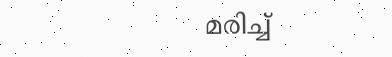മരിച്ച്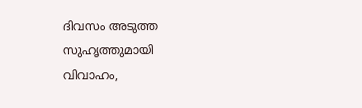ദിവസം അടുത്ത സുഹൃത്തുമായി വിവാഹം,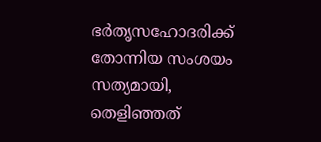ഭർതൃസഹോദരിക്ക് തോന്നിയ സംശയം സത്യമായി, തെളിഞ്ഞത്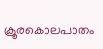ക്രൂരകൊലപാതം